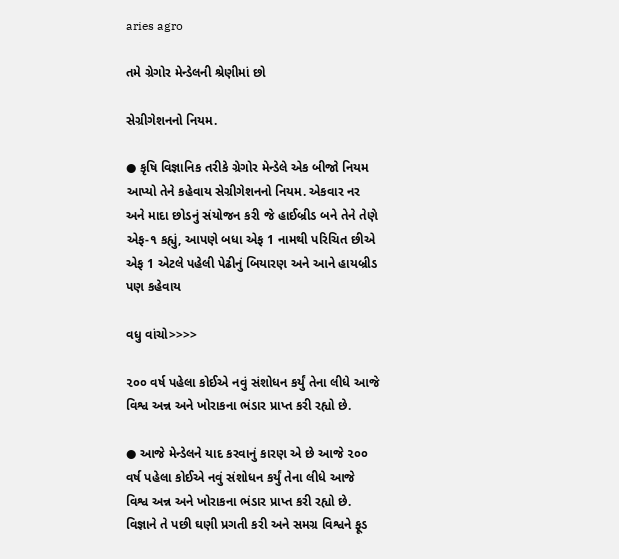aries agro

તમે ગ્રેગોર મેન્ડેલની શ્રેણીમાં છો

સેગ્રીગેશનનો નિયમ.

● કૃષિ વિજ્ઞાનિક તરીકે ગ્રેગોર મેન્ડેલે એક બીજો નિયમ આપ્યો તેને કહેવાય સેગ્રીગેશનનો નિયમ. એકવાર નર અને માદા છોડનું સંયોજન કરી જે હાઈબ્રીડ બને તેને તેણે એફ-૧ કહ્યું, આપણે બધા એફ 1 નામથી પરિચિત છીએ એફ 1 એટલે પહેલી પેઢીનું બિયારણ અને આને હાયબ્રીડ પણ કહેવાય

વધુ વાંચો>>>>

૨૦૦ વર્ષ પહેલા કોઈએ નવું સંશોધન કર્યું તેના લીધે આજે વિશ્વ અન્ન અને ખોરાકના ભંડાર પ્રાપ્ત કરી રહ્યો છે.

● આજે મેન્ડેલને યાદ કરવાનું કારણ એ છે આજે ૨૦૦ વર્ષ પહેલા કોઈએ નવું સંશોધન કર્યું તેના લીધે આજે વિશ્વ અન્ન અને ખોરાકના ભંડાર પ્રાપ્ત કરી રહ્યો છે. વિજ્ઞાને તે પછી ઘણી પ્રગતી કરી અને સમગ્ર વિશ્વને ફૂડ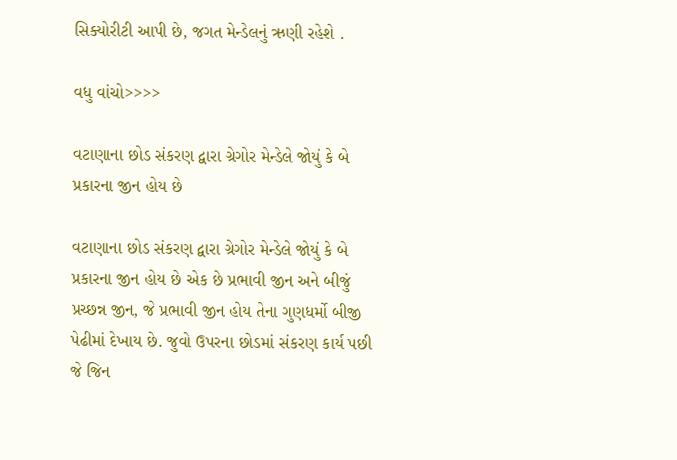સિક્યોરીટી આપી છે, જગત મેન્ડેલનું ઋણી રહેશે .

વધુ વાંચો>>>>

વટાણાના છોડ સંકરણ દ્વારા ગ્રેગોર મેન્ડેલે જોયું કે બે પ્રકારના જીન હોય છે

વટાણાના છોડ સંકરણ દ્વારા ગ્રેગોર મેન્ડેલે જોયું કે બે પ્રકારના જીન હોય છે એક છે પ્રભાવી જીન અને બીજું પ્રચ્છન્ન જીન, જે પ્રભાવી જીન હોય તેના ગુણધર્મો બીજી પેઢીમાં દેખાય છે. જુવો ઉપરના છોડમાં સંકરણ કાર્ય પછી જે જિન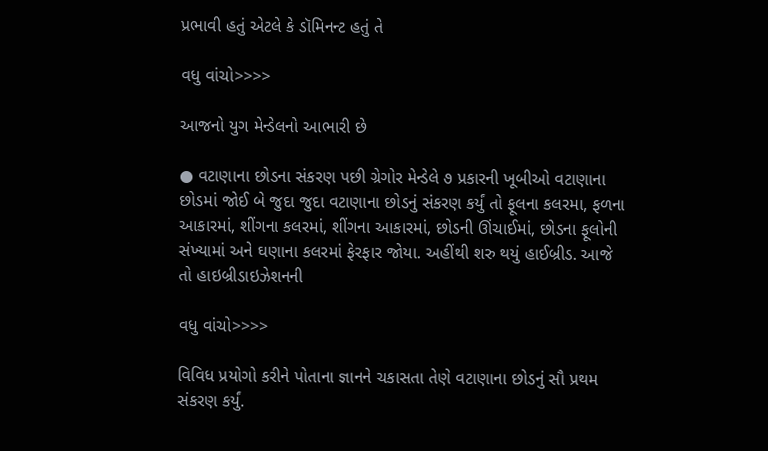પ્રભાવી હતું એટલે કે ડૉમિનન્ટ હતું તે

વધુ વાંચો>>>>

આજનો યુગ મેન્ડેલનો આભારી છે

● વટાણાના છોડના સંકરણ પછી ગ્રેગોર મેન્ડેલે ૭ પ્રકારની ખૂબીઓ વટાણાના છોડમાં જોઈ બે જુદા જુદા વટાણાના છોડનું સંકરણ કર્યું તો ફૂલના કલરમા, ફળના આકારમાં, શીંગના કલરમાં, શીંગના આકારમાં, છોડની ઊંચાઈમાં, છોડના ફૂલોની સંખ્યામાં અને ઘણાના કલરમાં ફેરફાર જોયા. અહીંથી શરુ થયું હાઈબ્રીડ. આજે તો હાઇબ્રીડાઇઝેશનની

વધુ વાંચો>>>>

વિવિધ પ્રયોગો કરીને પોતાના જ્ઞાનને ચકાસતા તેણે વટાણાના છોડનું સૌ પ્રથમ સંકરણ કર્યું.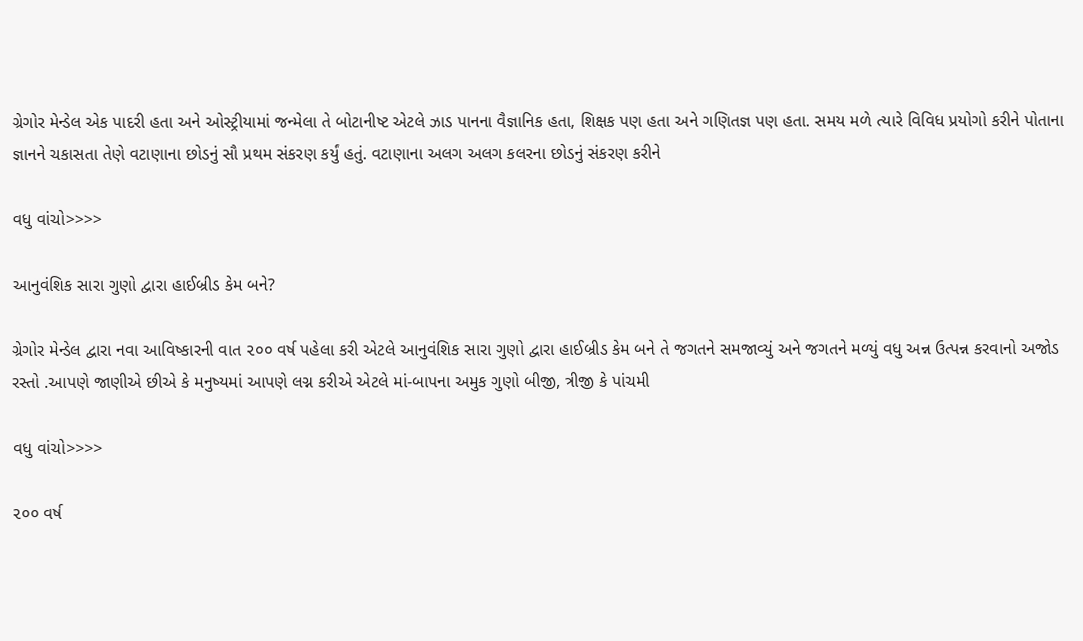ગ્રેગોર મેન્ડેલ એક પાદરી હતા અને ઓસ્ટ્રીયામાં જન્મેલા તે બોટાનીષ્ટ એટલે ઝાડ પાનના વૈજ્ઞાનિક હતા, શિક્ષક પણ હતા અને ગણિતજ્ઞ પણ હતા. સમય મળે ત્યારે વિવિધ પ્રયોગો કરીને પોતાના જ્ઞાનને ચકાસતા તેણે વટાણાના છોડનું સૌ પ્રથમ સંકરણ કર્યું હતું. વટાણાના અલગ અલગ કલરના છોડનું સંકરણ કરીને

વધુ વાંચો>>>>

આનુવંશિક સારા ગુણો દ્વારા હાઈબ્રીડ કેમ બને?

ગ્રેગોર મેન્ડેલ દ્વારા નવા આવિષ્કારની વાત ૨૦૦ વર્ષ પહેલા કરી એટલે આનુવંશિક સારા ગુણો દ્વારા હાઈબ્રીડ કેમ બને તે જગતને સમજાવ્યું અને જગતને મળ્યું વધુ અન્ન ઉત્પન્ન કરવાનો અજોડ રસ્તો .આપણે જાણીએ છીએ કે મનુષ્યમાં આપણે લગ્ન કરીએ એટલે માં-બાપના અમુક ગુણો બીજી, ત્રીજી કે પાંચમી

વધુ વાંચો>>>>

૨૦૦ વર્ષ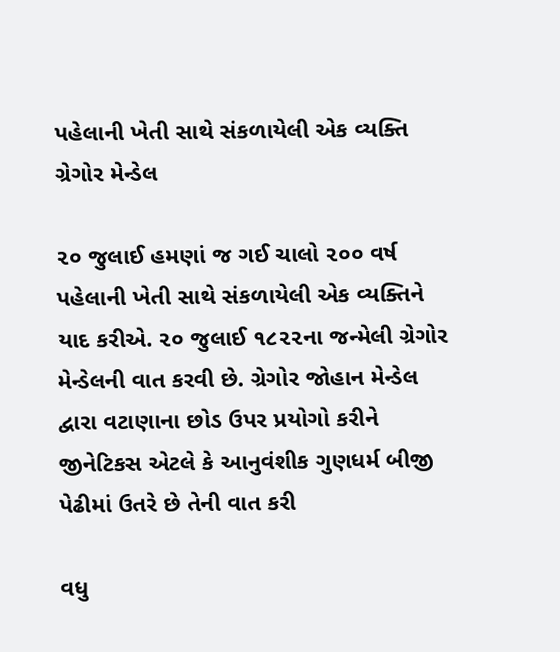પહેલાની ખેતી સાથે સંકળાયેલી એક વ્યક્તિ ગ્રેગોર મેન્ડેલ

૨૦ જુલાઈ હમણાં જ ગઈ ચાલો ૨૦૦ વર્ષ પહેલાની ખેતી સાથે સંકળાયેલી એક વ્યક્તિને યાદ કરીએ. ૨૦ જુલાઈ ૧૮૨૨ના જન્મેલી ગ્રેગોર મેન્ડેલની વાત કરવી છે. ગ્રેગોર જોહાન મેન્ડેલ દ્વારા વટાણાના છોડ ઉપર પ્રયોગો કરીને જીનેટિકસ એટલે કે આનુવંશીક ગુણધર્મ બીજી પેઢીમાં ઉતરે છે તેની વાત કરી

વધુ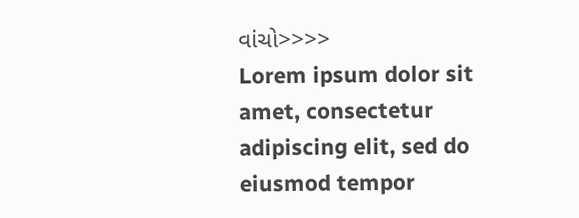વાંચો>>>>
Lorem ipsum dolor sit amet, consectetur adipiscing elit, sed do eiusmod tempor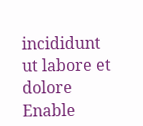incididunt ut labore et dolore
Enable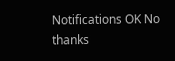Notifications OK No thanks